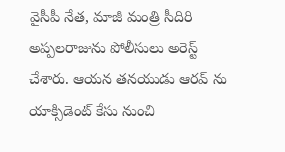వైసీపీ నేత, మాజీ మంత్రి సీదిరి అప్పలరాజును పోలీసులు అరెస్ట్ చేశారు. ఆయన తనయుడు ఆరవ్ ను యాక్సిడెంట్ కేసు నుంచి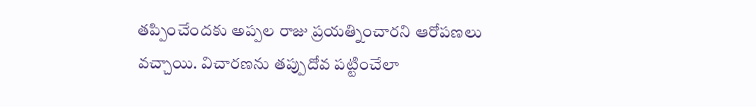తప్పించేందకు అప్పల రాజు ప్రయత్నించారని ఆరోపణలు వచ్చాయి. విచారణను తప్పుదోవ పట్టించేలా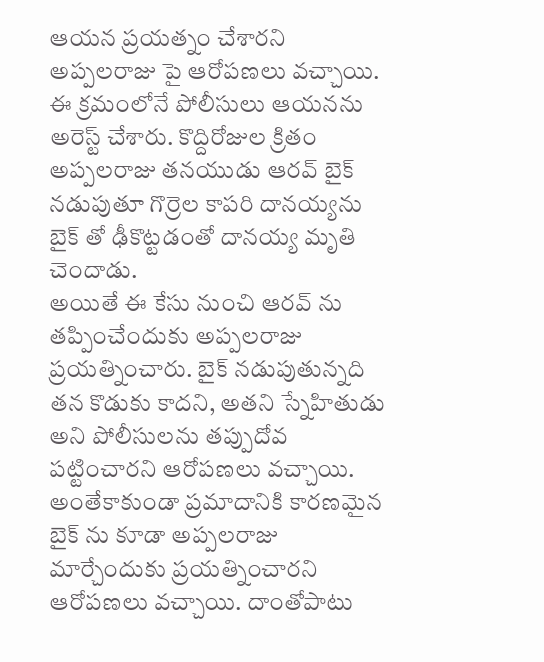ఆయన ప్రయత్నం చేశారని అప్పలరాజు పై ఆరోపణలు వచ్చాయి. ఈ క్రమంలోనే పోలీసులు ఆయనను అరెస్ట్ చేశారు. కొద్దిరోజుల క్రితం అప్పలరాజు తనయుడు ఆరవ్ బైక్ నడుపుతూ గొర్రెల కాపరి దానయ్యను బైక్ తో ఢీకొట్టడంతో దానయ్య మృతి చెందాడు.
అయితే ఈ కేసు నుంచి ఆరవ్ ను తప్పించేందుకు అప్పలరాజు ప్రయత్నించారు. బైక్ నడుపుతున్నది తన కొడుకు కాదని, అతని స్నేహితుడు అని పోలీసులను తప్పుదోవ పట్టించారని ఆరోపణలు వచ్చాయి. అంతేకాకుండా ప్రమాదానికి కారణమైన బైక్ ను కూడా అప్పలరాజు మార్చేందుకు ప్రయత్నించారని ఆరోపణలు వచ్చాయి. దాంతోపాటు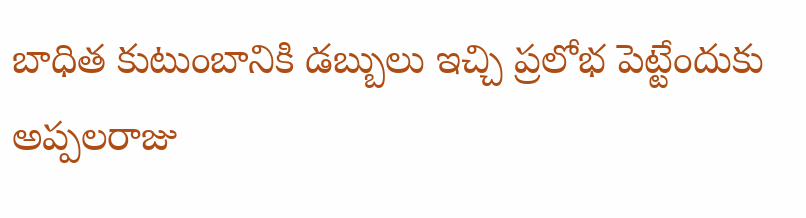బాధిత కుటుంబానికి డబ్బులు ఇచ్చి ప్రలోభ పెట్టేందుకు అప్పలరాజు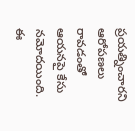ప్రయత్నించారని ఆరోపణలు రావడంతో ఆయనపై కేసు నమోదయింది. ఈ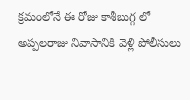క్రమంలోనే ఈ రోజు కాశీబుగ్గ లో అప్పలరాజు నివాసానికి వెళ్లి పోలీసులు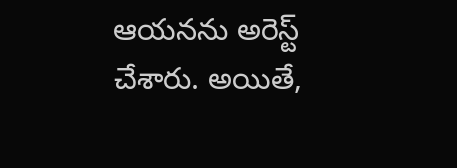ఆయనను అరెస్ట్ చేశారు. అయితే,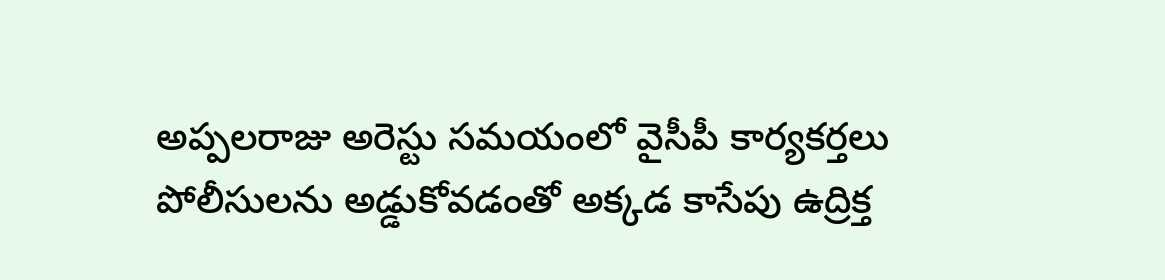అప్పలరాజు అరెస్టు సమయంలో వైసీపీ కార్యకర్తలు పోలీసులను అడ్డుకోవడంతో అక్కడ కాసేపు ఉద్రిక్త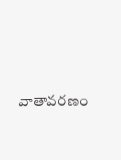వాతావరణం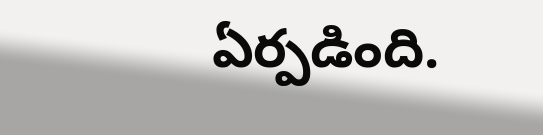ఏర్పడింది.